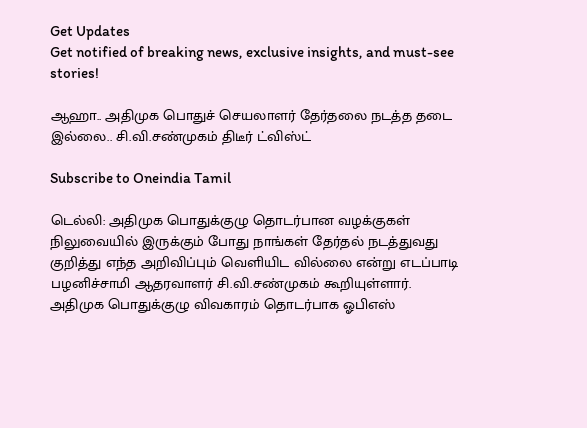Get Updates
Get notified of breaking news, exclusive insights, and must-see stories!

ஆஹா.. அதிமுக பொதுச் செயலாளர் தேர்தலை நடத்த தடை இல்லை.. சி.வி.சண்முகம் திடீர் ட்விஸ்ட்

Subscribe to Oneindia Tamil

டெல்லி: அதிமுக பொதுக்குழு தொடர்பான வழக்குகள் நிலுவையில் இருக்கும் போது நாங்கள் தேர்தல் நடத்துவது குறித்து எந்த அறிவிப்பும் வெளியிட வில்லை என்று எடப்பாடி பழனிச்சாமி ஆதரவாளர் சி.வி.சண்முகம் கூறியுள்ளார்.
அதிமுக பொதுக்குழு விவகாரம் தொடர்பாக ஓபிஎஸ்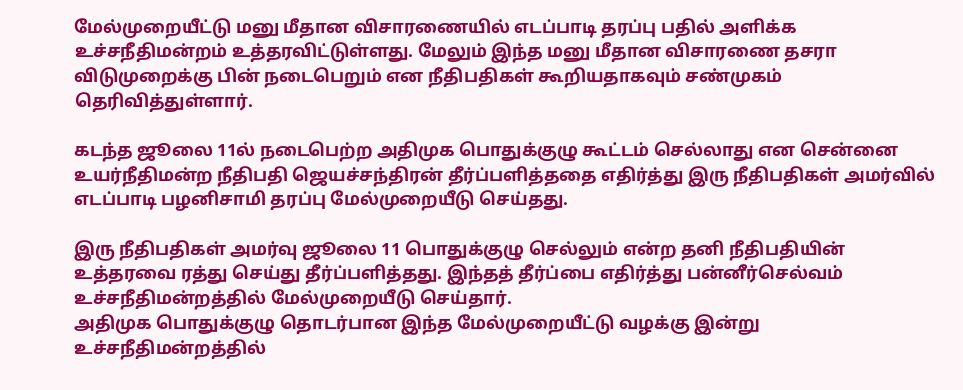மேல்முறையீட்டு மனு மீதான விசாரணையில் எடப்பாடி தரப்பு பதில் அளிக்க உச்சநீதிமன்றம் உத்தரவிட்டுள்ளது. மேலும் இந்த மனு மீதான விசாரணை தசரா விடுமுறைக்கு பின் நடைபெறும் என நீதிபதிகள் கூறியதாகவும் சண்முகம் தெரிவித்துள்ளார்.

கடந்த ஜூலை 11ல் நடைபெற்ற அதிமுக பொதுக்குழு கூட்டம் செல்லாது என சென்னை உயர்நீதிமன்ற நீதிபதி ஜெயச்சந்திரன் தீர்ப்பளித்ததை எதிர்த்து இரு நீதிபதிகள் அமர்வில் எடப்பாடி பழனிசாமி தரப்பு மேல்முறையீடு செய்தது.

இரு நீதிபதிகள் அமர்வு ஜூலை 11 பொதுக்குழு செல்லும் என்ற தனி நீதிபதியின் உத்தரவை ரத்து செய்து தீர்ப்பளித்தது. இந்தத் தீர்ப்பை எதிர்த்து பன்னீர்செல்வம் உச்சநீதிமன்றத்தில் மேல்முறையீடு செய்தார்.
அதிமுக பொதுக்குழு தொடர்பான இந்த மேல்முறையீட்டு வழக்கு இன்று உச்சநீதிமன்றத்தில்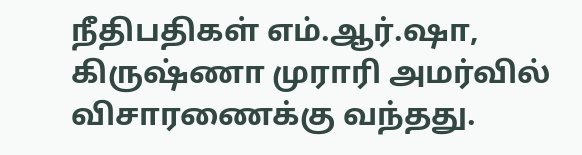நீதிபதிகள் எம்.ஆர்.ஷா, கிருஷ்ணா முராரி அமர்வில் விசாரணைக்கு வந்தது.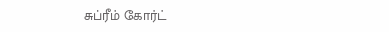சுப்ரீம் கோர்ட்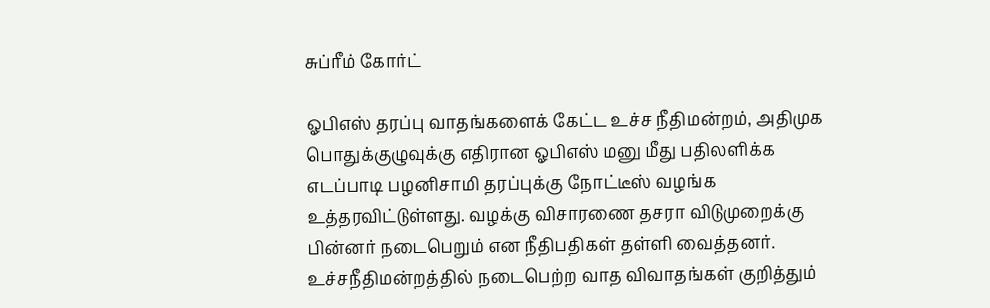சுப்ரீம் கோர்ட்

ஓபிஎஸ் தரப்பு வாதங்களைக் கேட்ட உச்ச நீதிமன்றம், அதிமுக பொதுக்குழுவுக்கு எதிரான ஓபிஎஸ் மனு மீது பதிலளிக்க எடப்பாடி பழனிசாமி தரப்புக்கு நோட்டீஸ் வழங்க உத்தரவிட்டுள்ளது. வழக்கு விசாரணை தசரா விடுமுறைக்கு பின்னர் நடைபெறும் என நீதிபதிகள் தள்ளி வைத்தனர். உச்சநீதிமன்றத்தில் நடைபெற்ற வாத விவாதங்கள் குறித்தும்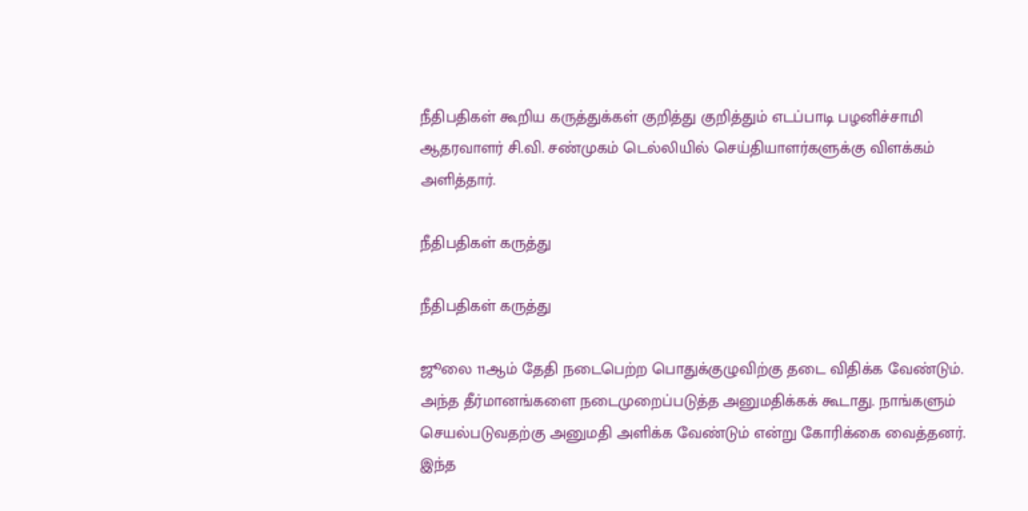நீதிபதிகள் கூறிய கருத்துக்கள் குறித்து குறித்தும் எடப்பாடி பழனிச்சாமி ஆதரவாளர் சி.வி. சண்முகம் டெல்லியில் செய்தியாளர்களுக்கு விளக்கம் அளித்தார்.

நீதிபதிகள் கருத்து

நீதிபதிகள் கருத்து

ஜூலை 11ஆம் தேதி நடைபெற்ற பொதுக்குழுவிற்கு தடை விதிக்க வேண்டும். அந்த தீர்மானங்களை நடைமுறைப்படுத்த அனுமதிக்கக் கூடாது. நாங்களும் செயல்படுவதற்கு அனுமதி அளிக்க வேண்டும் என்று கோரிக்கை வைத்தனர். இந்த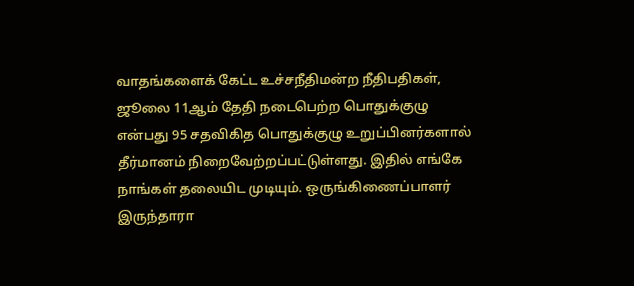வாதங்களைக் கேட்ட உச்சநீதிமன்ற நீதிபதிகள், ஜூலை 11ஆம் தேதி நடைபெற்ற பொதுக்குழு என்பது 95 சதவிகித பொதுக்குழு உறுப்பினர்களால் தீர்மானம் நிறைவேற்றப்பட்டுள்ளது. இதில் எங்கே நாங்கள் தலையிட முடியும். ஒருங்கிணைப்பாளர் இருந்தாரா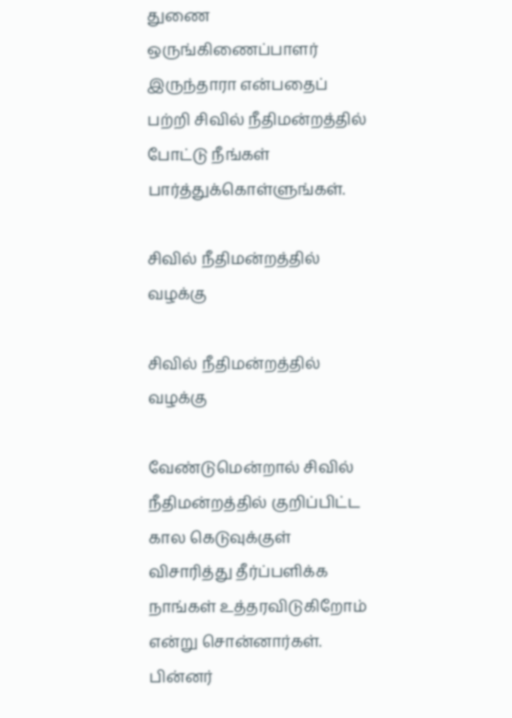துணை ஒருங்கிணைப்பாளர் இருந்தாரா என்பதைப் பற்றி சிவில் நீதிமன்றத்தில் போட்டு நீங்கள் பார்த்துக்கொள்ளுங்கள்.

சிவில் நீதிமன்றத்தில் வழக்கு

சிவில் நீதிமன்றத்தில் வழக்கு

வேண்டுமென்றால் சிவில் நீதிமன்றத்தில் குறிப்பிட்ட கால கெடுவுக்குள் விசாரித்து தீர்ப்பளிக்க நாங்கள் உத்தரவிடுகிறோம் என்று சொன்னார்கள். பின்னர்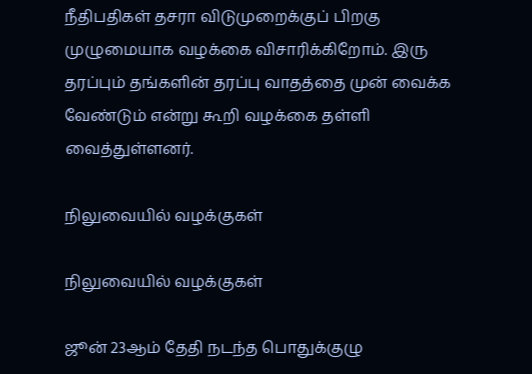நீதிபதிகள் தசரா விடுமுறைக்குப் பிறகு முழுமையாக வழக்கை விசாரிக்கிறோம். இரு தரப்பும் தங்களின் தரப்பு வாதத்தை முன் வைக்க வேண்டும் என்று கூறி வழக்கை தள்ளி வைத்துள்ளனர்.

நிலுவையில் வழக்குகள்

நிலுவையில் வழக்குகள்

ஜூன் 23ஆம் தேதி நடந்த பொதுக்குழு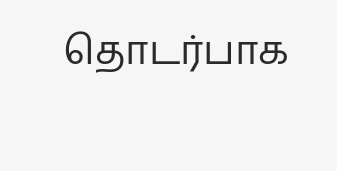தொடர்பாக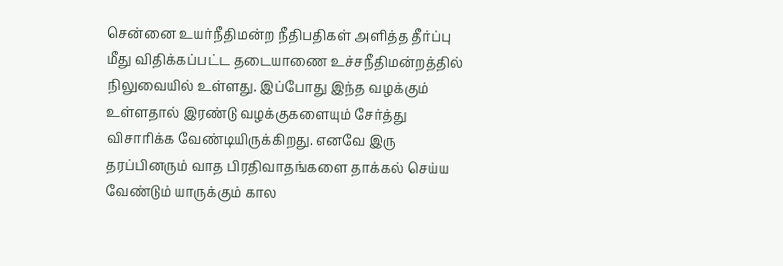சென்னை உயர்நீதிமன்ற நீதிபதிகள் அளித்த தீர்ப்பு மீது விதிக்கப்பட்ட தடையாணை உச்சநீதிமன்றத்தில் நிலுவையில் உள்ளது. இப்போது இந்த வழக்கும் உள்ளதால் இரண்டு வழக்குகளையும் சேர்த்து விசாரிக்க வேண்டியிருக்கிறது. எனவே இரு தரப்பினரும் வாத பிரதிவாதங்களை தாக்கல் செய்ய வேண்டும் யாருக்கும் கால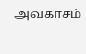அவகாசம்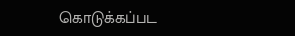கொடுக்கப்பட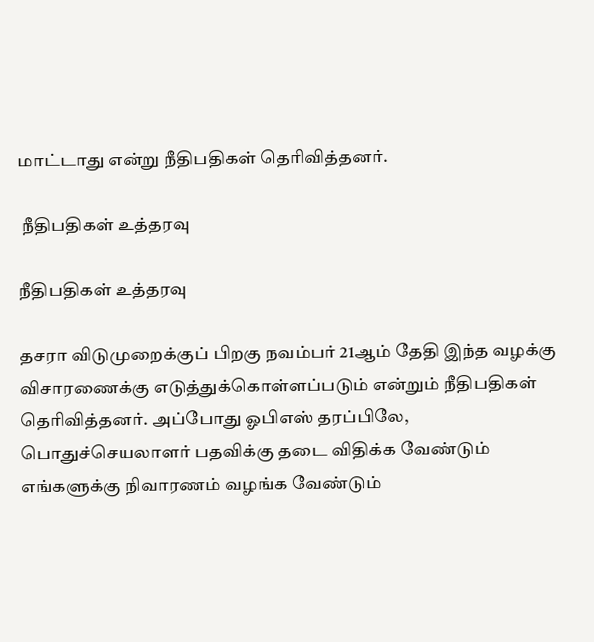மாட்டாது என்று நீதிபதிகள் தெரிவித்தனர்.

 நீதிபதிகள் உத்தரவு

நீதிபதிகள் உத்தரவு

தசரா விடுமுறைக்குப் பிறகு நவம்பர் 21ஆம் தேதி இந்த வழக்கு விசாரணைக்கு எடுத்துக்கொள்ளப்படும் என்றும் நீதிபதிகள் தெரிவித்தனர். அப்போது ஓபிஎஸ் தரப்பிலே, பொதுச்செயலாளர் பதவிக்கு தடை விதிக்க வேண்டும் எங்களுக்கு நிவாரணம் வழங்க வேண்டும்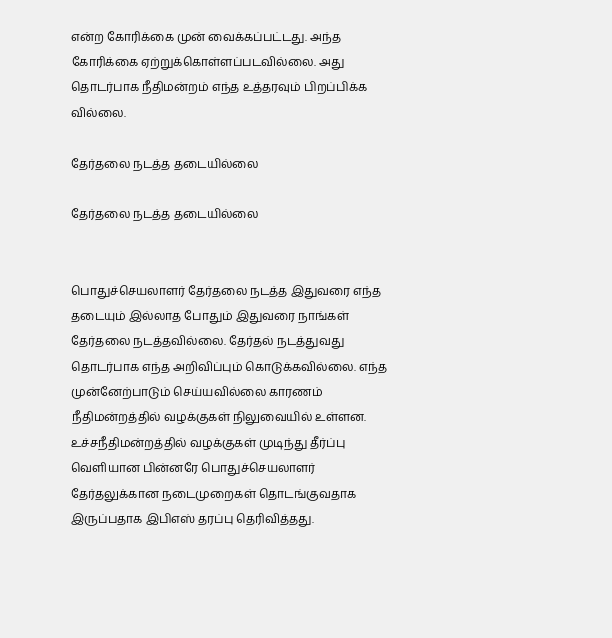என்ற கோரிக்கை முன் வைக்கப்பட்டது. அந்த கோரிக்கை ஏற்றுக்கொள்ளப்படவில்லை. அது தொடர்பாக நீதிமன்றம் எந்த உத்தரவும் பிறப்பிக்க வில்லை.

தேர்தலை நடத்த தடையில்லை

தேர்தலை நடத்த தடையில்லை


பொதுச்செயலாளர் தேர்தலை நடத்த இதுவரை எந்த தடையும் இல்லாத போதும் இதுவரை நாங்கள் தேர்தலை நடத்தவில்லை. தேர்தல் நடத்துவது தொடர்பாக எந்த அறிவிப்பும் கொடுக்கவில்லை. எந்த முன்னேற்பாடும் செய்யவில்லை காரணம் நீதிமன்றத்தில் வழக்குகள் நிலுவையில் உள்ளன. உச்சநீதிமன்றத்தில் வழக்குகள் முடிந்து தீர்ப்பு வெளியான பின்னரே பொதுச்செயலாளர் தேர்தலுக்கான நடைமுறைகள் தொடங்குவதாக இருப்பதாக இபிஎஸ் தரப்பு தெரிவித்தது.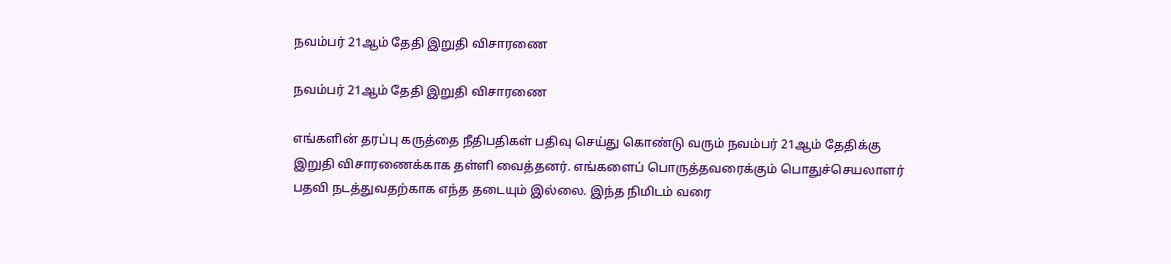நவம்பர் 21ஆம் தேதி இறுதி விசாரணை

நவம்பர் 21ஆம் தேதி இறுதி விசாரணை

எங்களின் தரப்பு கருத்தை நீதிபதிகள் பதிவு செய்து கொண்டு வரும் நவம்பர் 21ஆம் தேதிக்கு இறுதி விசாரணைக்காக தள்ளி வைத்தனர். எங்களைப் பொருத்தவரைக்கும் பொதுச்செயலாளர் பதவி நடத்துவதற்காக எந்த தடையும் இல்லை. இந்த நிமிடம் வரை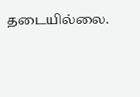தடையில்லை.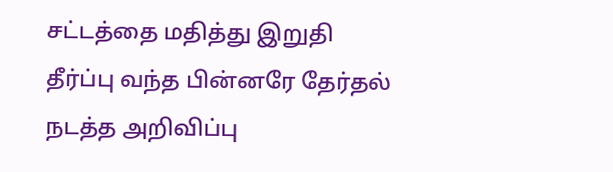சட்டத்தை மதித்து இறுதி தீர்ப்பு வந்த பின்னரே தேர்தல் நடத்த அறிவிப்பு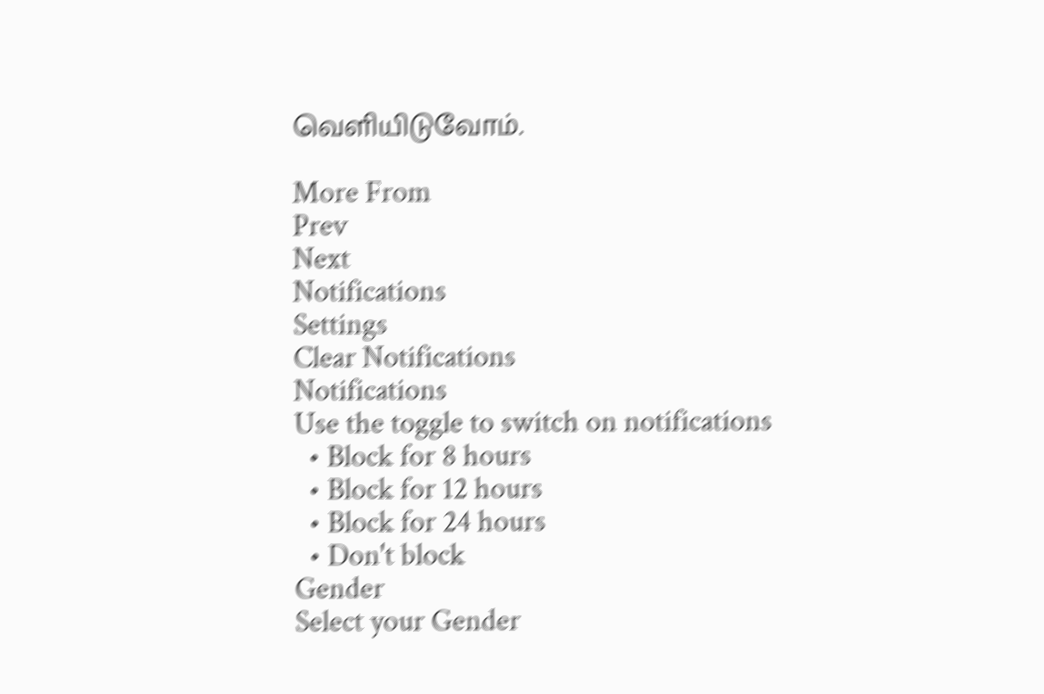வெளியிடுவோம்.

More From
Prev
Next
Notifications
Settings
Clear Notifications
Notifications
Use the toggle to switch on notifications
  • Block for 8 hours
  • Block for 12 hours
  • Block for 24 hours
  • Don't block
Gender
Select your Gender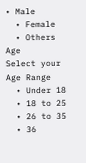• Male
  • Female
  • Others
Age
Select your Age Range
  • Under 18
  • 18 to 25
  • 26 to 35
  • 36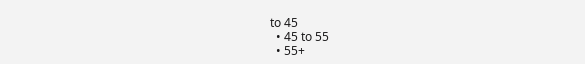to 45
  • 45 to 55
  • 55+